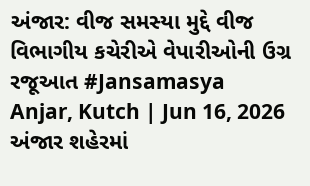અંજાર: વીજ સમસ્યા મુદ્દે વીજ વિભાગીય કચેરીએ વેપારીઓની ઉગ્ર રજૂઆત #Jansamasya
Anjar, Kutch | Jun 16, 2026 અંજાર શહેરમાં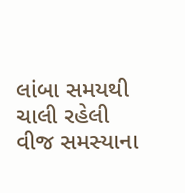લાંબા સમયથી ચાલી રહેલી વીજ સમસ્યાના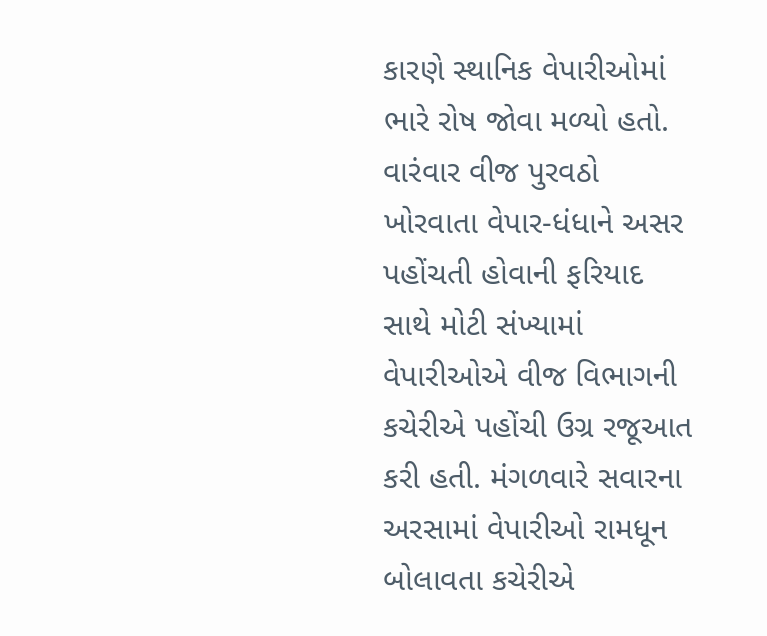કારણે સ્થાનિક વેપારીઓમાં ભારે રોષ જોવા મળ્યો હતો. વારંવાર વીજ પુરવઠો ખોરવાતા વેપાર-ધંધાને અસર પહોંચતી હોવાની ફરિયાદ સાથે મોટી સંખ્યામાં વેપારીઓએ વીજ વિભાગની કચેરીએ પહોંચી ઉગ્ર રજૂઆત કરી હતી. મંગળવારે સવારના અરસામાં વેપારીઓ રામધૂન બોલાવતા કચેરીએ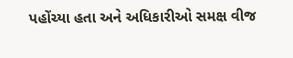પહોંચ્યા હતા અને અધિકારીઓ સમક્ષ વીજ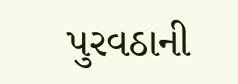પુરવઠાની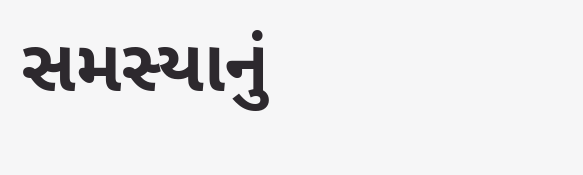સમસ્યાનું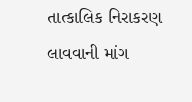તાત્કાલિક નિરાકરણ લાવવાની માંગ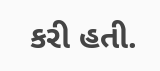કરી હતી.